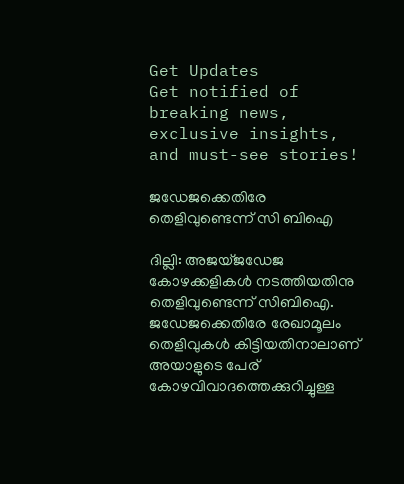Get Updates
Get notified of breaking news, exclusive insights, and must-see stories!

ജഡേജക്കെതിരേ തെളിവുണ്ടെന്ന് സി ബിഐ

ദില്ലി: അജയ്ജഡേജ കോഴക്കളികള്‍ നടത്തിയതിനു തെളിവുണ്ടെന്ന് സിബിഐ. ജഡേജക്കെതിരേ രേഖാമൂലം തെളിവുകള്‍ കിട്ടിയതിനാലാണ് അയാളുടെ പേര് കോഴവിവാദത്തെക്കുറിച്ചുള്ള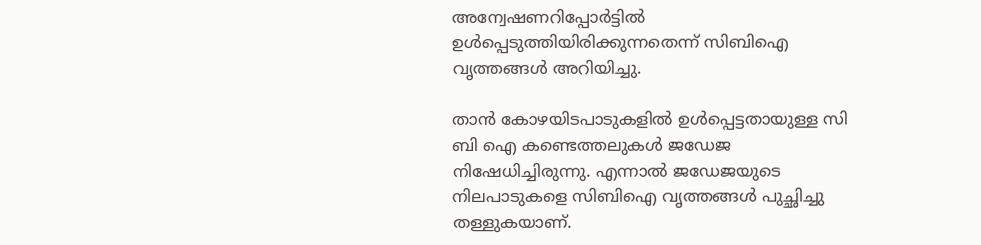അന്വേഷണറിപ്പോര്‍ട്ടില്‍ ഉള്‍പ്പെടുത്തിയിരിക്കുന്നതെന്ന് സിബിഐ വൃത്തങ്ങള്‍ അറിയിച്ചു.

താന്‍ കോഴയിടപാടുകളില്‍ ഉള്‍പ്പെട്ടതായുള്ള സി ബി ഐ കണ്ടെത്തലുകള്‍ ജഡേജ നിഷേധിച്ചിരുന്നു. എന്നാല്‍ ജഡേജയുടെ നിലപാടുകളെ സിബിഐ വൃത്തങ്ങള്‍ പുച്ഛിച്ചു തള്ളുകയാണ്.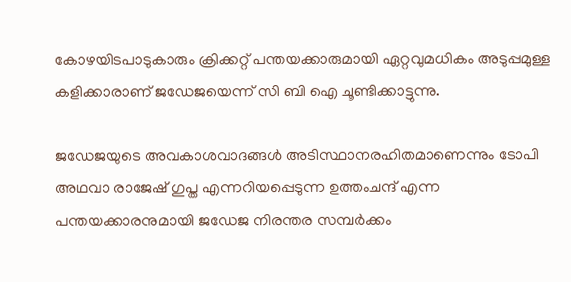കോഴയിടപാടുകാരും ക്രിക്കറ്റ് പന്തയക്കാരുമായി ഏറ്റവുമധികം അടുപ്പമുള്ള കളിക്കാരാണ് ജഡേജയെന്ന് സി ബി ഐ ചൂണ്ടിക്കാട്ടുന്നു.

ജഡേജയുടെ അവകാശവാദങ്ങള്‍ അടിസ്ഥാനരഹിതമാണെന്നും ടോപി അഥവാ രാജേഷ് ഗുപ്ത എന്നറിയപ്പെടുന്ന ഉത്തംചന്ദ് എന്ന പന്തയക്കാരനുമായി ജഡേജ നിരന്തര സമ്പര്‍ക്കം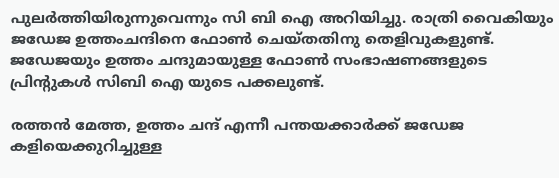പുലര്‍ത്തിയിരുന്നുവെന്നും സി ബി ഐ അറിയിച്ചു. രാത്രി വൈകിയും ജഡേജ ഉത്തംചന്ദിനെ ഫോണ്‍ ചെയ്തതിനു തെളിവുകളുണ്ട്. ജഡേജയും ഉത്തം ചന്ദുമായുള്ള ഫോണ്‍ സംഭാഷണങ്ങളുടെ പ്രിന്റുകള്‍ സിബി ഐ യുടെ പക്കലുണ്ട്.

രത്തന്‍ മേത്ത, ഉത്തം ചന്ദ് എന്നീ പന്തയക്കാര്‍ക്ക് ജഡേജ കളിയെക്കുറിച്ചുള്ള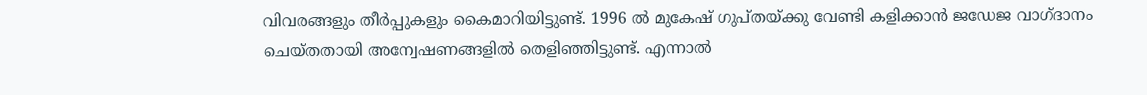വിവരങ്ങളും തീര്‍പ്പുകളും കൈമാറിയിട്ടുണ്ട്. 1996 ല്‍ മുകേഷ് ഗുപ്തയ്ക്കു വേണ്ടി കളിക്കാന്‍ ജഡേജ വാഗ്ദാനം ചെയ്തതായി അന്വേഷണങ്ങളില്‍ തെളിഞ്ഞിട്ടുണ്ട്. എന്നാല്‍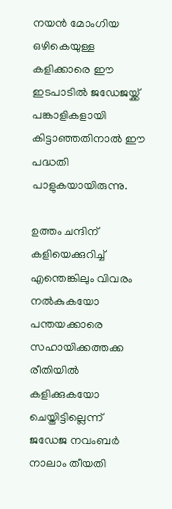നയന്‍ മോംഗിയ ഒഴികെയുള്ള കളിക്കാരെ ഈ ഇടപാടില്‍ ജഡേജയ്ക്ക് പങ്കാളികളായി കിട്ടാഞ്ഞതിനാല്‍ ഈ പദ്ധതി പാളുകയായിരുന്നു.

ഉത്തം ചന്ദിന് കളിയെക്കുറിച്ച് എന്തെങ്കിലും വിവരം നല്‍കുകയോ പന്തയക്കാരെ സഹായിക്കത്തക്ക രീതിയില്‍ കളിക്കുകയോ ചെയ്തിട്ടില്ലെന്ന് ജഡേജ നവംബര്‍ നാലാം തീയതി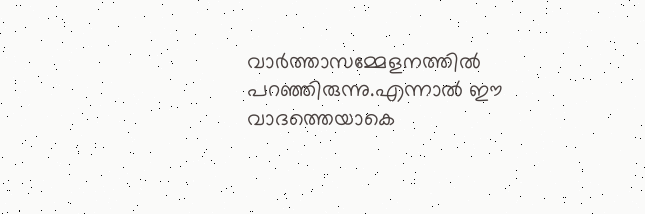വാര്‍ത്താസമ്മേളനത്തില്‍ പറഞ്ഞിരുന്നു.എന്നാല്‍ ഈ വാദത്തെയാകെ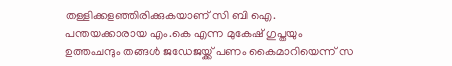തള്ളിക്കളഞ്ഞിരിക്കുകയാണ് സി ബി ഐ. പന്തയക്കാരായ എം.കെ എന്ന മുകേഷ് ഗുപ്തയും ഉത്തംചന്ദും തങ്ങള്‍ ജഡേജയ്ക്ക് പണം കൈമാറിയെന്ന് സ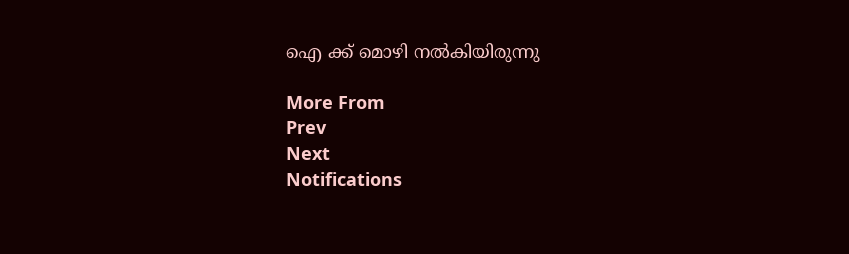ഐ ക്ക് മൊഴി നല്‍കിയിരുന്നു

More From
Prev
Next
Notifications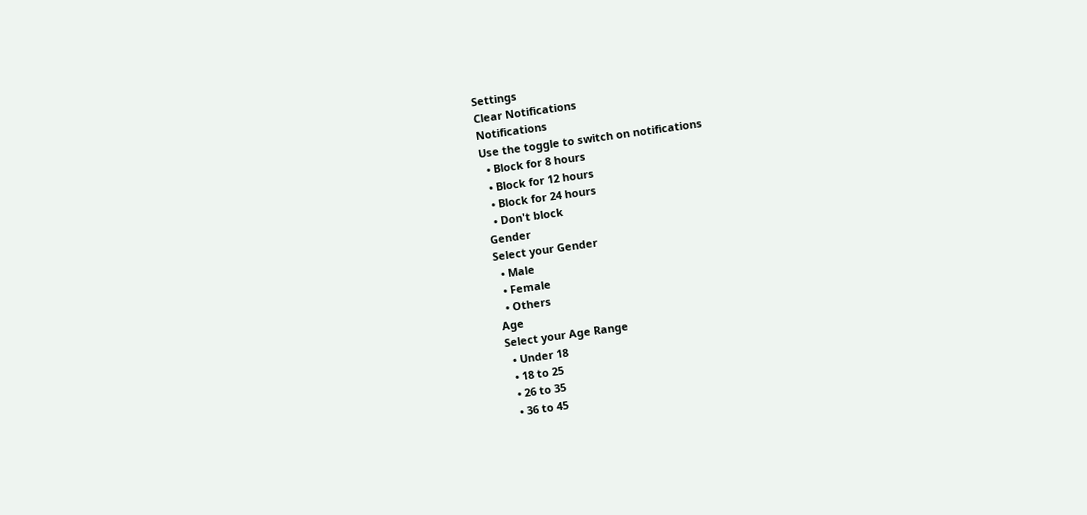Settings
Clear Notifications
Notifications
Use the toggle to switch on notifications
  • Block for 8 hours
  • Block for 12 hours
  • Block for 24 hours
  • Don't block
Gender
Select your Gender
  • Male
  • Female
  • Others
Age
Select your Age Range
  • Under 18
  • 18 to 25
  • 26 to 35
  • 36 to 45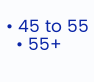• 45 to 55
  • 55+